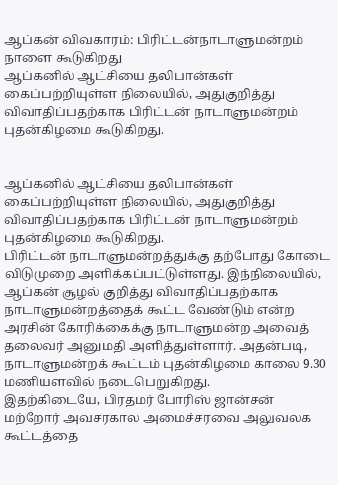ஆப்கன் விவகாரம்: பிரிட்டன்நாடாளுமன்றம் நாளை கூடுகிறது
ஆப்கனில் ஆட்சியை தலிபான்கள் கைப்பற்றியுள்ள நிலையில், அதுகுறித்து விவாதிப்பதற்காக பிரிட்டன் நாடாளுமன்றம் புதன்கிழமை கூடுகிறது.


ஆப்கனில் ஆட்சியை தலிபான்கள் கைப்பற்றியுள்ள நிலையில், அதுகுறித்து விவாதிப்பதற்காக பிரிட்டன் நாடாளுமன்றம் புதன்கிழமை கூடுகிறது.
பிரிட்டன் நாடாளுமன்றத்துக்கு தற்போது கோடை விடுமுறை அளிக்கப்பட்டுள்ளது. இந்நிலையில், ஆப்கன் சூழல் குறித்து விவாதிப்பதற்காக நாடாளுமன்றத்தைக் கூட்ட வேண்டும் என்ற அரசின் கோரிக்கைக்கு நாடாளுமன்ற அவைத் தலைவர் அனுமதி அளித்துள்ளார். அதன்படி, நாடாளுமன்றக் கூட்டம் புதன்கிழமை காலை 9.30 மணியளவில் நடைபெறுகிறது.
இதற்கிடையே, பிரதமர் போரிஸ் ஜான்சன் மற்றோர் அவசரகால அமைச்சரவை அலுவலக கூட்டத்தை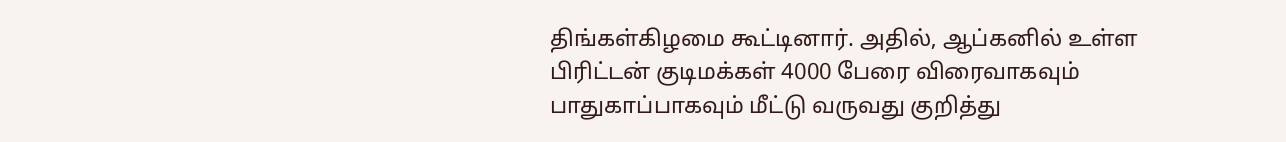திங்கள்கிழமை கூட்டினார். அதில், ஆப்கனில் உள்ள பிரிட்டன் குடிமக்கள் 4000 பேரை விரைவாகவும் பாதுகாப்பாகவும் மீட்டு வருவது குறித்து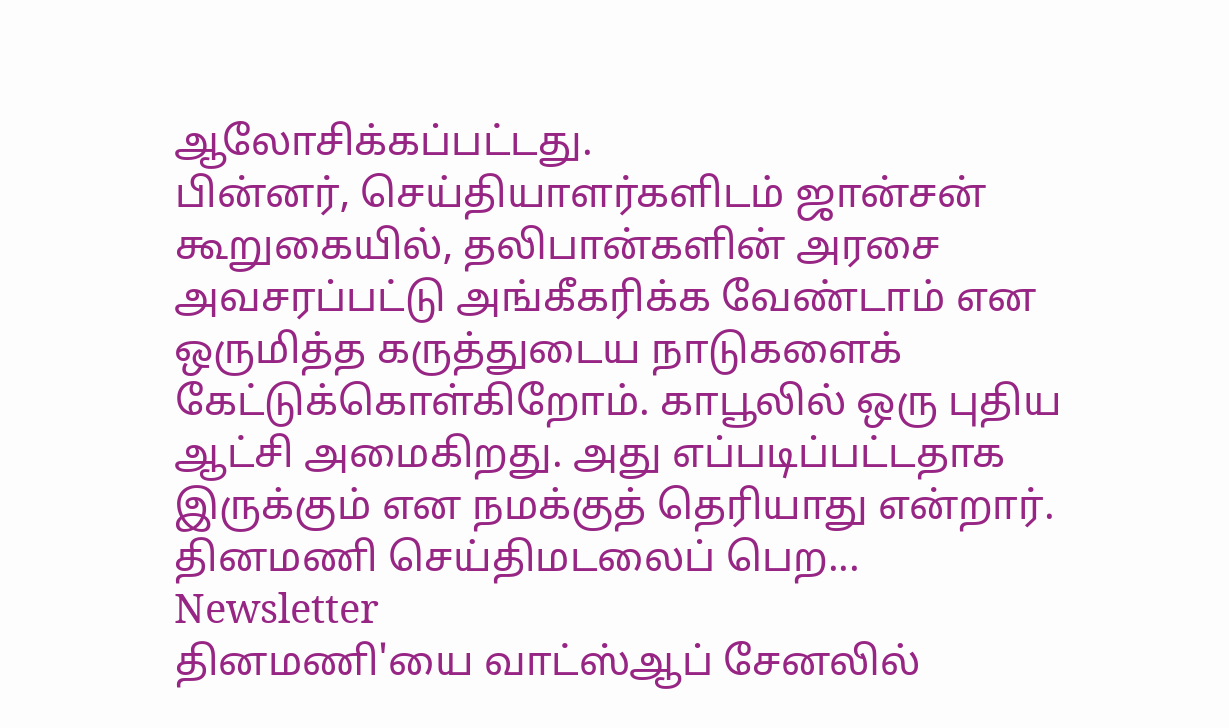ஆலோசிக்கப்பட்டது.
பின்னர், செய்தியாளர்களிடம் ஜான்சன் கூறுகையில், தலிபான்களின் அரசை அவசரப்பட்டு அங்கீகரிக்க வேண்டாம் என ஒருமித்த கருத்துடைய நாடுகளைக் கேட்டுக்கொள்கிறோம். காபூலில் ஒரு புதிய ஆட்சி அமைகிறது. அது எப்படிப்பட்டதாக இருக்கும் என நமக்குத் தெரியாது என்றார்.
தினமணி செய்திமடலைப் பெற... Newsletter
தினமணி'யை வாட்ஸ்ஆப் சேனலில்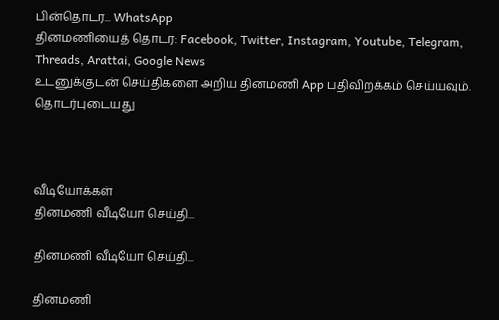பின்தொடர... WhatsApp
தினமணியைத் தொடர: Facebook, Twitter, Instagram, Youtube, Telegram, Threads, Arattai, Google News
உடனுக்குடன் செய்திகளை அறிய தினமணி App பதிவிறக்கம் செய்யவும்.
தொடர்புடையது



வீடியோக்கள்
தினமணி வீடியோ செய்தி...

தினமணி வீடியோ செய்தி...

தினமணி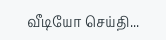வீடியோ செய்தி...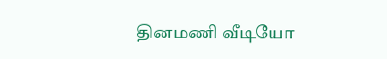தினமணி வீடியோ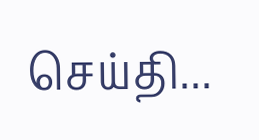செய்தி...